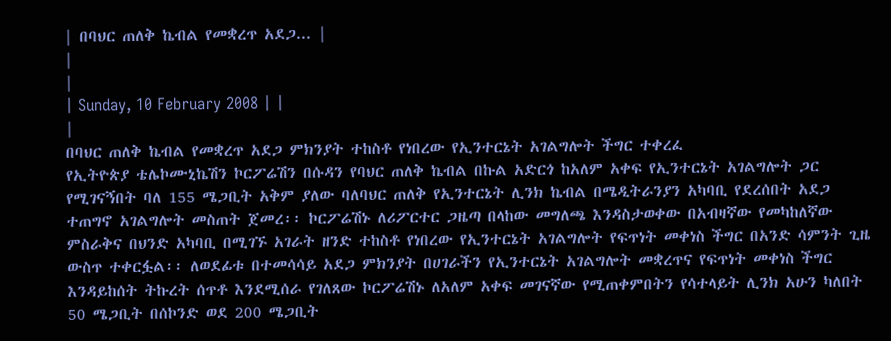| በባህር ጠለቅ ኬብል የመቋረጥ አደጋ... |
|
|
| Sunday, 10 February 2008 | |
|
በባህር ጠለቅ ኬብል የመቋረጥ አደጋ ምክንያት ተከስቶ የነበረው የኢንተርኔት አገልግሎት ችግር ተቀረፈ
የኢትዮጵያ ቴሌኮሙኒኬሽን ኮርፖሬሽን በሱዳን የባህር ጠለቅ ኬብል በኩል አድርጎ ከአለም አቀፍ የኢንተርኔት አገልግሎት ጋር የሚገናኝበት ባለ 155 ሜጋቢት አቅም ያለው ባለባህር ጠለቅ የኢንተርኔት ሊንክ ኬብል በሜዲትራንያን አካባቢ የደረሰበት አደጋ ተጠግኖ አገልግሎት መስጠት ጀመረ፡፡ ኮርፖሬሽኑ ለሪፖርተር ጋዜጣ በላከው መግለጫ እንዳስታወቀው በአብዛኛው የመካከለኛው ምስራቅና በህንድ አካባቢ በሚገኙ አገራት ዘንድ ተከስቶ የነበረው የኢንተርኔት አገልግሎት የፍጥነት መቀነስ ችግር በአንድ ሳምንት ጊዜ ውስጥ ተቀርፏል፡፡ ለወደፊቱ በተመሳሳይ አደጋ ምክንያት በሀገራችን የኢንተርኔት አገልግሎት መቋረጥና የፍጥነት መቀነስ ችግር እንዳይከሰት ትኩረት ሰጥቶ እንደሚሰራ የገለጸው ኮርፖሬሽኑ ለአለም አቀፍ መገናኛው የሚጠቀምበትን የሳተላይት ሊንክ አሁን ካለበት 50 ሜጋቢት በሰኮንድ ወደ 200 ሜጋቢት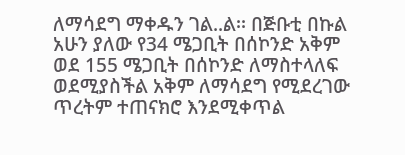ለማሳደግ ማቀዱን ገል..ል፡፡ በጅቡቲ በኩል አሁን ያለው የ34 ሜጋቢት በሰኮንድ አቅም ወደ 155 ሜጋቢት በሰኮንድ ለማስተላለፍ ወደሚያስችል አቅም ለማሳደግ የሚደረገው ጥረትም ተጠናክሮ እንደሚቀጥል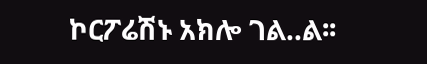ኮርፖሬሽኑ አክሎ ገል..ል፡፡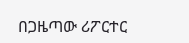በጋዜጣው ሪፖርተር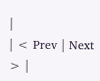|
| < Prev | Next > |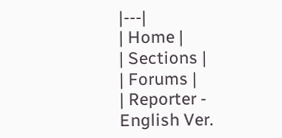|---|
| Home |
| Sections |
| Forums |
| Reporter - English Ver.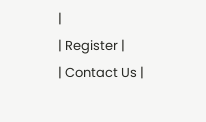|
| Register |
| Contact Us |